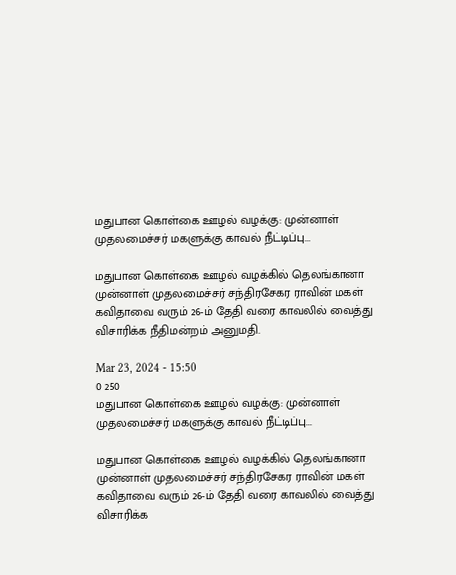மதுபான கொள்கை ஊழல் வழக்கு: முன்னாள் முதலமைச்சர் மகளுக்கு காவல் நீட்டிப்பு...

மதுபான கொள்கை ஊழல் வழக்கில் தெலங்கானா முன்னாள் முதலமைச்சர் சந்திரசேகர ராவின் மகள் கவிதாவை வரும் 26-ம் தேதி வரை காவலில் வைத்து விசாரிக்க நீதிமன்றம் அனுமதி.

Mar 23, 2024 - 15:50
0 250
மதுபான கொள்கை ஊழல் வழக்கு: முன்னாள் முதலமைச்சர் மகளுக்கு காவல் நீட்டிப்பு...

மதுபான கொள்கை ஊழல் வழக்கில் தெலங்கானா முன்னாள் முதலமைச்சர் சந்திரசேகர ராவின் மகள் கவிதாவை வரும் 26-ம் தேதி வரை காவலில் வைத்து விசாரிக்க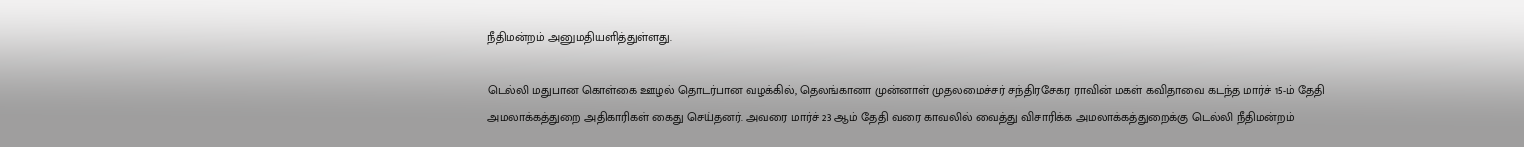நீதிமன்றம் அனுமதியளித்துள்ளது.

டெல்லி மதுபான கொள்கை ஊழல் தொடர்பான வழக்கில், தெலங்கானா முன்னாள் முதலமைச்சர் சந்திரசேகர ராவின் மகள் கவிதாவை கடந்த மார்ச் 15-ம் தேதி அமலாக்கத்துறை அதிகாரிகள் கைது செய்தனர். அவரை மார்ச் 23 ஆம் தேதி வரை காவலில் வைத்து விசாரிக்க அமலாக்கத்துறைக்கு டெல்லி நீதிமன்றம்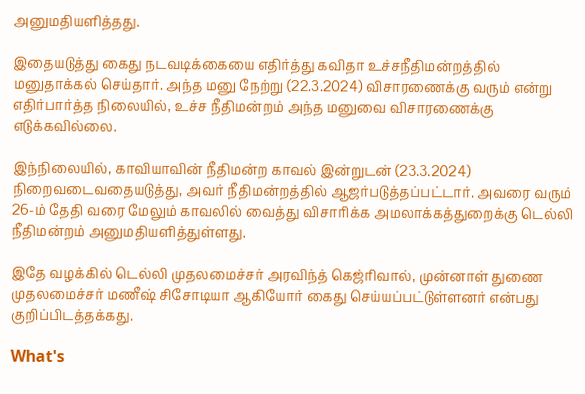அனுமதியளித்தது.

இதையடுத்து கைது நடவடிக்கையை எதிர்த்து கவிதா உச்சநீதிமன்றத்தில் மனுதாக்கல் செய்தார். அந்த மனு நேற்று (22.3.2024) விசாரணைக்கு வரும் என்று எதிர்பார்த்த நிலையில், உச்ச நீதிமன்றம் அந்த மனுவை விசாரணைக்கு எடுக்கவில்லை.

இந்நிலையில், காவியாவின் நீதிமன்ற காவல் இன்றுடன் (23.3.2024) நிறைவடைவதையடுத்து, அவர் நீதிமன்றத்தில் ஆஜர்படுத்தப்பட்டார். அவரை வரும் 26-ம் தேதி வரை மேலும் காவலில் வைத்து விசாரிக்க அமலாக்கத்துறைக்கு டெல்லி நீதிமன்றம் அனுமதியளித்துள்ளது.

இதே வழக்கில் டெல்லி முதலமைச்சர் அரவிந்த் கெஜ்ரிவால், முன்னாள் துணை முதலமைச்சர் மணீஷ் சிசோடியா ஆகியோர் கைது செய்யப்பட்டுள்ளனர் என்பது குறிப்பிடத்தக்கது.

What's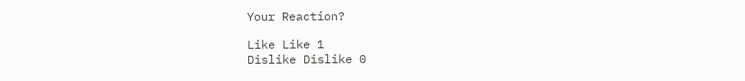Your Reaction?

Like Like 1
Dislike Dislike 0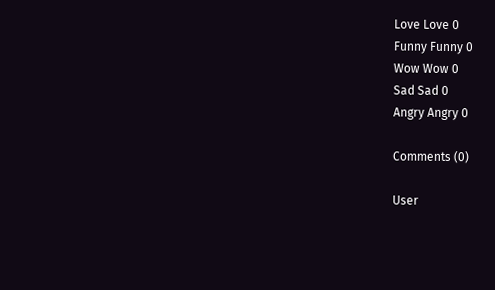Love Love 0
Funny Funny 0
Wow Wow 0
Sad Sad 0
Angry Angry 0

Comments (0)

User